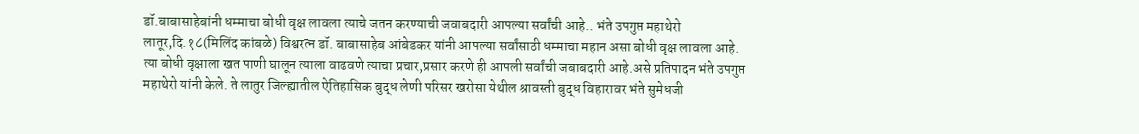डॉ.बाबासाहेबांनी धम्माचा बोधी वृक्ष लावला त्याचे जतन करण्याची जवाबदारी आपल्या सर्वांची आहे.. भंते उपगुप्त महाथेरो लातूर,दि.१८(मिलिंद कांबळे) विश्वरत्न डॉ. बाबासाहेब आंबेडकर यांनी आपल्या सर्वांसाठी धम्माचा महान असा बोधी वृक्ष लावला आहे. त्या बोधी वृक्षाला खत पाणी घालून त्याला वाढवणे त्याचा प्रचार,प्रसार करणे ही आपली सर्वांची जबाबदारी आहे.असे प्रतिपादन भंते उपगुप्त महाथेरो यांनी केले. ते लातुर जिल्ह्यातील ऐतिहासिक बुद्ध लेणी परिसर खरोसा येथील श्रावस्ती बुद्ध विहारावर भंते सुमेधजी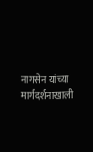नागसेन यांच्या मार्गदर्शनाखाली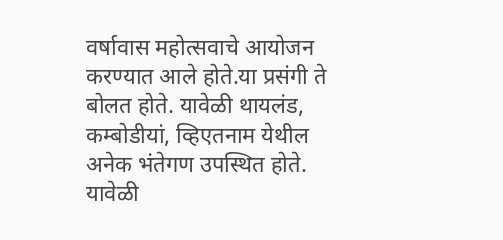वर्षावास महोत्सवाचे आयोजन करण्यात आले होते.या प्रसंगी ते बोलत होते. यावेळी थायलंड, कम्बोडीयां, व्हिएतनाम येथील अनेक भंतेगण उपस्थित होते. यावेळी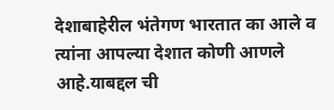देशाबाहेरील भंतेगण भारतात का आले व त्यांना आपल्या देशात कोणी आणले आहे.याबद्दल ची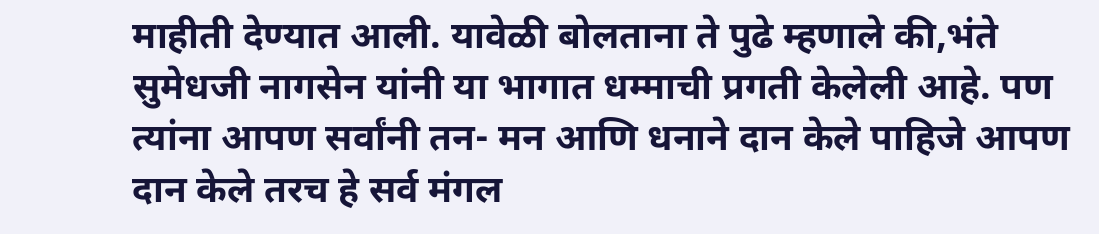माहीती देण्यात आली. यावेळी बोलताना ते पुढे म्हणाले की,भंते सुमेधजी नागसेन यांनी या भागात धम्माची प्रगती केलेली आहे. पण त्यांना आपण सर्वांनी तन- मन आणि धनाने दान केले पाहिजे आपण दान केले तरच हे सर्व मंगल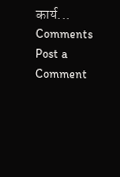कार्य...
Comments
Post a Comment